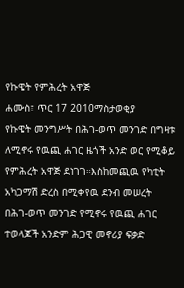የኩዌት የምሕረት አዋጅ
ሐሙስ፣ ጥር 17 2010ማስታወቂያ
የኩዌት መንግሥት በሕገ-ወጥ መንገድ በግዛቱ ለሚኖሩ የዉጪ ሐገር ዜጎች አንድ ወር የሚቆይ የምሕረት አዋጅ ደነገገ።እስከመጪዉ የካቲት አካጋማሽ ድረስ በሚቀየዉ ደንብ መሠረት በሕገ-ወጥ መንገድ የሚኖሩ የዉጪ ሐገር ተወላጆች አንድም ሕጋዊ መኖሪያ ፍቃድ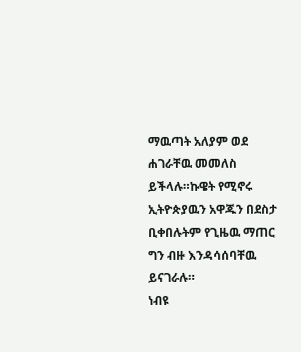ማዉጣት አለያም ወደ ሐገራቸዉ መመለስ ይችላሉ።ኩዌት የሚኖሩ ኢትዮጵያዉን አዋጁን በደስታ ቢቀበሉትም የጊዜዉ ማጠር ግን ብዙ እንዳሳሰባቸዉ ይናገራሉ።
ነብዩ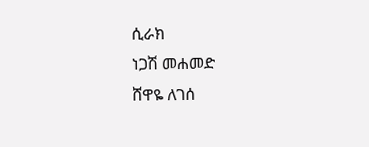ሲራክ
ነጋሽ መሐመድ
ሸዋዬ ለገሰ